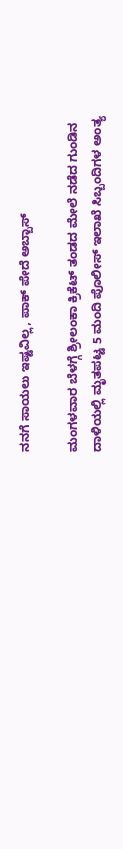ನನಗೆ ಸಾಯಲು ಇಷ್ಟವಿಲ್ಲ, ಪಾಕ್ ಪೇದೆ ಅಬ್ಬಾಸ್

ಮಂಗಳವಾರ ಬೆಳಗ್ಗೆ ಶ್ರೀಲಂಕಾ ಕ್ರಿಕೆಟ್ ತಂಡದ ಮೇಲೆ ನಡೆದ ಗುಂಡಿನ ದಾಳಿಯಲ್ಲಿ ಮೃತಪಟ್ಟ 5 ಮಂದಿ ಪೊಲೀಸ್ ಇಲಾಖೆ ಸಿಬ್ಬಂದಿಗಳ ಅಂತ್ಯ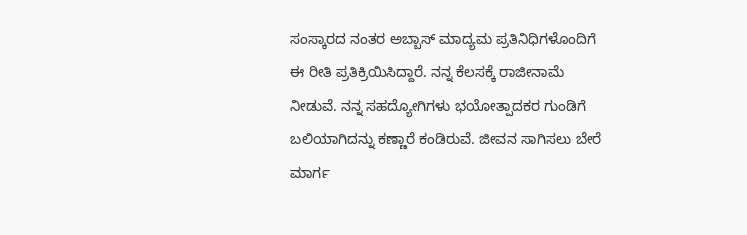ಸಂಸ್ಕಾರದ ನಂತರ ಅಬ್ಬಾಸ್ ಮಾದ್ಯಮ ಪ್ರತಿನಿಧಿಗಳೊಂದಿಗೆ ಈ ರೀತಿ ಪ್ರತಿಕ್ರಿಯಿಸಿದ್ದಾರೆ. ನನ್ನ ಕೆಲಸಕ್ಕೆ ರಾಜೀನಾಮೆ ನೀಡುವೆ. ನನ್ನ ಸಹದ್ಯೋಗಿಗಳು ಭಯೋತ್ಪಾದಕರ ಗುಂಡಿಗೆ ಬಲಿಯಾಗಿದನ್ನು ಕಣ್ಣಾರೆ ಕಂಡಿರುವೆ. ಜೀವನ ಸಾಗಿಸಲು ಬೇರೆ ಮಾರ್ಗ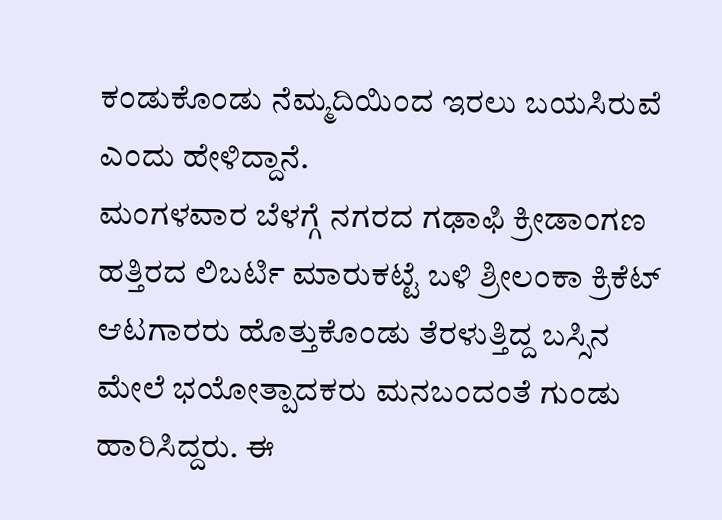ಕಂಡುಕೊಂಡು ನೆಮ್ಮದಿಯಿಂದ ಇರಲು ಬಯಸಿರುವೆ ಎಂದು ಹೇಳಿದ್ದಾನೆ.
ಮಂಗಳವಾರ ಬೆಳಗ್ಗೆ ನಗರದ ಗಢಾಫಿ ಕ್ರೀಡಾಂಗಣ ಹತ್ತಿರದ ಲಿಬರ್ಟಿ ಮಾರುಕಟ್ಟೆ ಬಳಿ ಶ್ರೀಲಂಕಾ ಕ್ರಿಕೆಟ್ ಆಟಗಾರರು ಹೊತ್ತುಕೊಂಡು ತೆರಳುತ್ತಿದ್ದ ಬಸ್ಸಿನ ಮೇಲೆ ಭಯೋತ್ಪಾದಕರು ಮನಬಂದಂತೆ ಗುಂಡು ಹಾರಿಸಿದ್ದರು. ಈ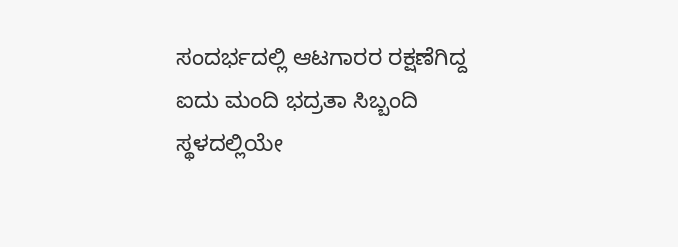ಸಂದರ್ಭದಲ್ಲಿ ಆಟಗಾರರ ರಕ್ಷಣೆಗಿದ್ದ ಐದು ಮಂದಿ ಭದ್ರತಾ ಸಿಬ್ಬಂದಿ ಸ್ಥಳದಲ್ಲಿಯೇ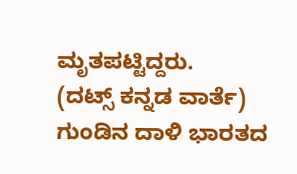ಮೃತಪಟ್ಟಿದ್ದರು.
(ದಟ್ಸ್ ಕನ್ನಡ ವಾರ್ತೆ)
ಗುಂಡಿನ ದಾಳಿ ಭಾರತದ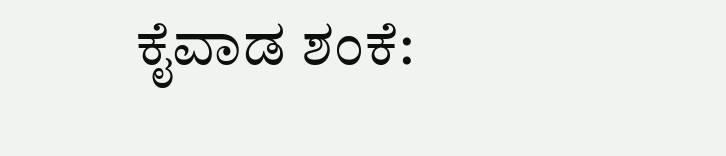ಕೈವಾಡ ಶಂಕೆ: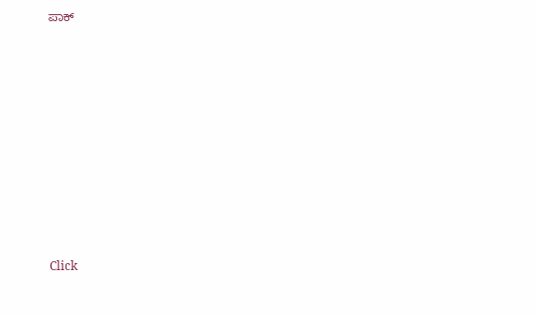ಪಾಕ್












Click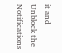it and Unblock the Notifications